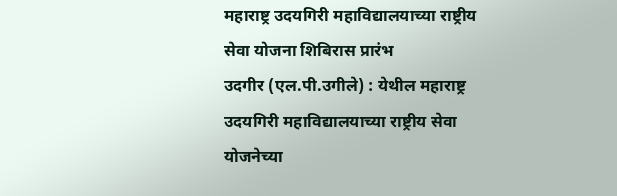महाराष्ट्र उदयगिरी महाविद्यालयाच्या राष्ट्रीय सेवा योजना शिबिरास प्रारंभ
उदगीर (एल.पी.उगीले) : येथील महाराष्ट्र उदयगिरी महाविद्यालयाच्या राष्ट्रीय सेवा योजनेच्या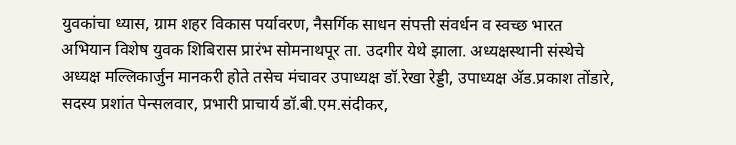युवकांचा ध्यास, ग्राम शहर विकास पर्यावरण, नैसर्गिक साधन संपत्ती संवर्धन व स्वच्छ भारत अभियान विशेष युवक शिबिरास प्रारंभ सोमनाथपूर ता. उदगीर येथे झाला. अध्यक्षस्थानी संस्थेचे अध्यक्ष मल्लिकार्जुन मानकरी होते तसेच मंचावर उपाध्यक्ष डॉ.रेखा रेड्डी, उपाध्यक्ष ॲड.प्रकाश तोंडारे, सदस्य प्रशांत पेन्सलवार, प्रभारी प्राचार्य डॉ.बी.एम.संदीकर,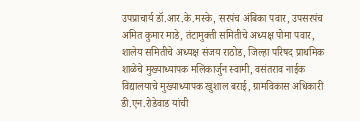उपप्राचार्य डॉ.आर.के.मस्के, सरपंच अंबिका पवार, उपसरपंच अमित कुमार माडे, तंटामुक्ती समितीचे अध्यक्ष पोमा पवार, शालेय समितीचे अध्यक्ष संजय राठोड, जिल्हा परिषद प्राथमिक शाळेचे मुख्याध्यापक मलिकार्जुन स्वामी, वसंतराव नाईक विद्यालयाचे मुख्याध्यापक खुशाल बराई, ग्रामविकास अधिकारी डी.एन.रोडेवाड यांची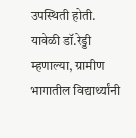उपस्थिती होती. यावेळी डॉ.रेड्डी म्हणाल्या, ग्रामीण भागातील विद्यार्थ्यांनी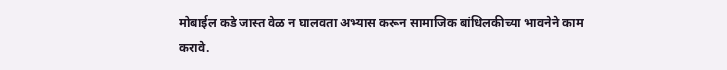मोबाईल कडे जास्त वेळ न घालवता अभ्यास करून सामाजिक बांधिलकीच्या भावनेने काम करावे.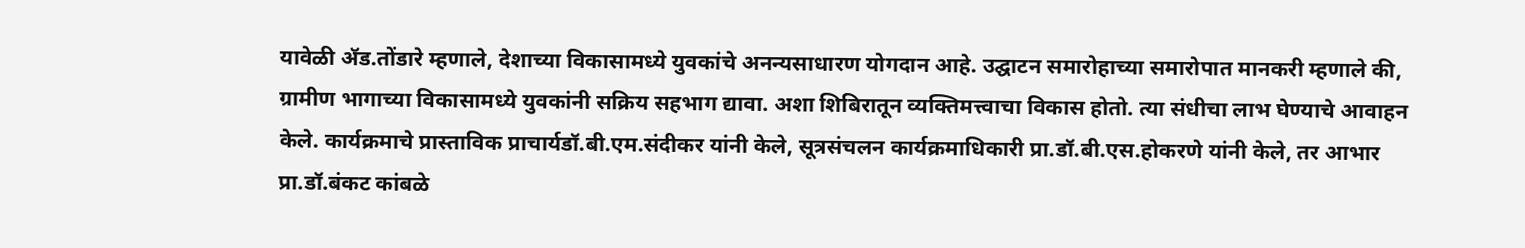यावेळी ॲड.तोंडारे म्हणाले, देशाच्या विकासामध्ये युवकांचे अनन्यसाधारण योगदान आहे. उद्घाटन समारोहाच्या समारोपात मानकरी म्हणाले की, ग्रामीण भागाच्या विकासामध्ये युवकांनी सक्रिय सहभाग द्यावा. अशा शिबिरातून व्यक्तिमत्त्वाचा विकास होतो. त्या संधीचा लाभ घेण्याचे आवाहन केले. कार्यक्रमाचे प्रास्ताविक प्राचार्यडॉ.बी.एम.संदीकर यांनी केले, सूत्रसंचलन कार्यक्रमाधिकारी प्रा.डॉ.बी.एस.होकरणे यांनी केले, तर आभार प्रा.डॉ.बंकट कांबळे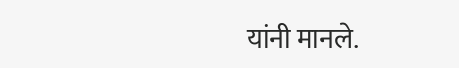यांनी मानले.